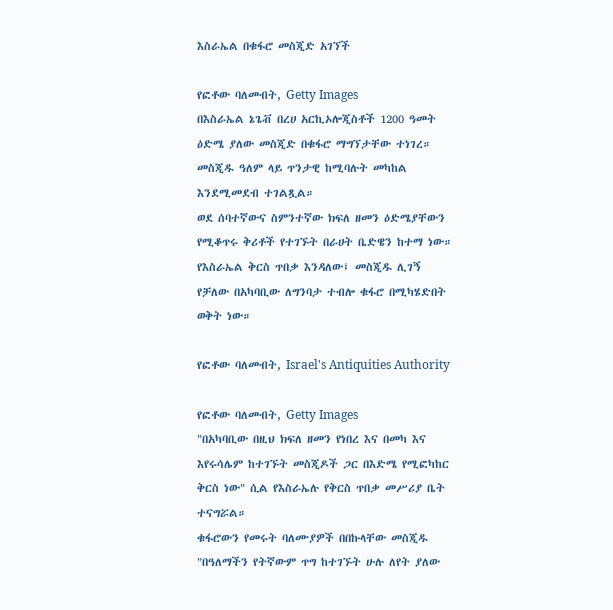እስራኤል በቁፋሮ መስጂድ አገኘች

የፎቶው ባለመብት, Getty Images
በእስራኤል ኔጌቭ በረሀ አርኪኦሎጂስቶች 1200 ዓመት ዕድሜ ያለው መስጂድ በቁፋሮ ማግኘታቸው ተነገረ። መስጂዱ ዓለም ላይ ጥንታዊ ከሚባሉት መካከል እንደሚመደብ ተገልጿል።
ወደ ሰባተኛውና ስምንተኛው ክፍለ ዘመን ዕድሜያቸውን የሚቆጥሩ ቅሪቶች የተገኙት በራሀት ቤድዌን ከተማ ነው።
የእስራኤል ቅርስ ጥበቃ እንዳለው፤ መስጂዱ ሊገኝ የቻለው በአካባቢው ለግንባታ ተብሎ ቁፋሮ በሚካሄድበት ወቅት ነው።

የፎቶው ባለመብት, Israel's Antiquities Authority

የፎቶው ባለመብት, Getty Images
"በአካባቢው በዚህ ክፍለ ዘመን የነበረ እና በመካ እና እየሩሳሌም ከተገኙት መስጂዶች ጋር በእድሜ የሚፎካከር ቅርስ ነው" ሲል የእስራኤሉ የቅርስ ጥበቃ መሥሪያ ቤት ተናግሯል።
ቁፋሮውን የመሩት ባለሙያዎች በበኩላቸው መስጂዱ "በዓለማችን የትኛውም ጥግ ከተገኙት ሁሉ ለየት ያለው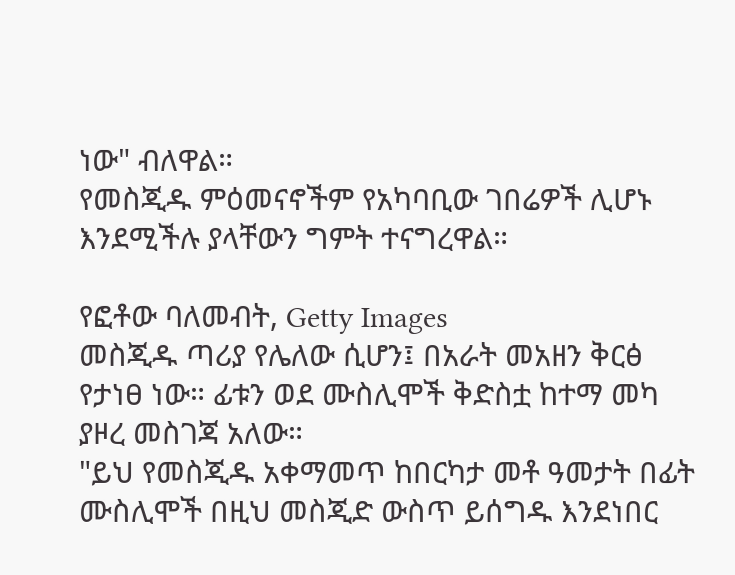ነው" ብለዋል።
የመስጂዱ ምዕመናኖችም የአካባቢው ገበሬዎች ሊሆኑ እንደሚችሉ ያላቸውን ግምት ተናግረዋል።

የፎቶው ባለመብት, Getty Images
መስጂዱ ጣሪያ የሌለው ሲሆን፤ በአራት መአዘን ቅርፅ የታነፀ ነው። ፊቱን ወደ ሙስሊሞች ቅድስቷ ከተማ መካ ያዞረ መስገጃ አለው።
"ይህ የመስጂዱ አቀማመጥ ከበርካታ መቶ ዓመታት በፊት ሙስሊሞች በዚህ መስጂድ ውስጥ ይሰግዱ እንደነበር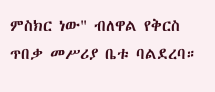ምስክር ነው" ብለዋል የቅርስ ጥበቃ መሥሪያ ቤቱ ባልደረባ።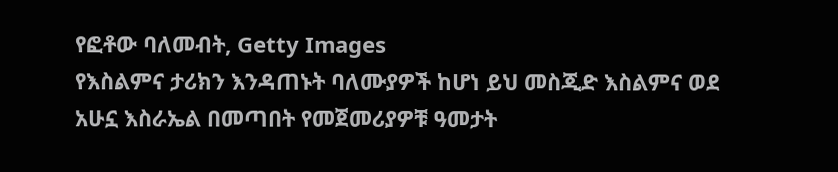የፎቶው ባለመብት, Getty Images
የእስልምና ታሪክን እንዳጠኑት ባለሙያዎች ከሆነ ይህ መስጂድ እስልምና ወደ አሁኗ እስራኤል በመጣበት የመጀመሪያዎቹ ዓመታት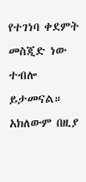የተገነባ ቀደምት መስጂድ ነው ተብሎ ይታመናል።
አክለውም በዚያ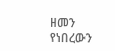ዘመን የነበረውን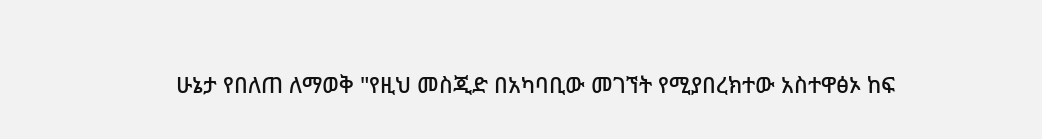ሁኔታ የበለጠ ለማወቅ "የዚህ መስጂድ በአካባቢው መገኘት የሚያበረክተው አስተዋፅኦ ከፍ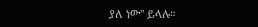ያለ ነው" ይላሉ።